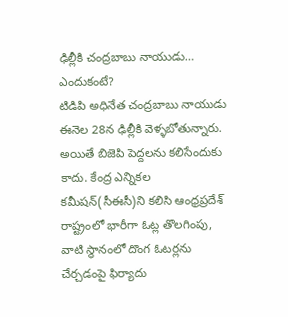ఢిల్లీకి చంద్రబాబు నాయుడు… ఎందుకంటే?
టిడిపి అధినేత చంద్రబాబు నాయుడు ఈనెల 28న ఢిల్లీకి వెళ్ళబోతున్నారు. అయితే బిజెపి పెద్దలను కలిసేందుకు కాదు. కేంద్ర ఎన్నికల కమీషన్(సీఈసీ)ని కలిసి ఆంధ్రప్రదేశ్ రాష్ట్రంలో భారీగా ఓట్ల తొలగింపు, వాటి స్థానంలో దొంగ ఓటర్లను చేర్చడంపై ఫిర్యాదు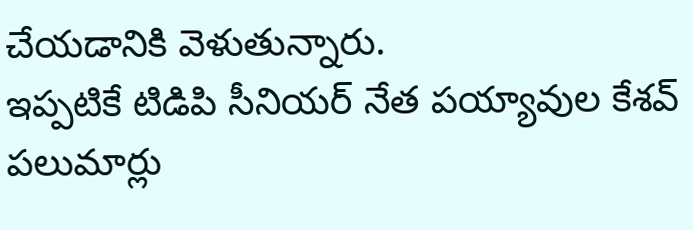చేయడానికి వెళుతున్నారు.
ఇప్పటికే టిడిపి సీనియర్ నేత పయ్యావుల కేశవ్ పలుమార్లు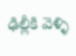ఢిల్లీకి వెళ్ళి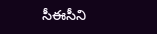సీఈసీని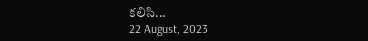కలిసి...
22 August, 2023